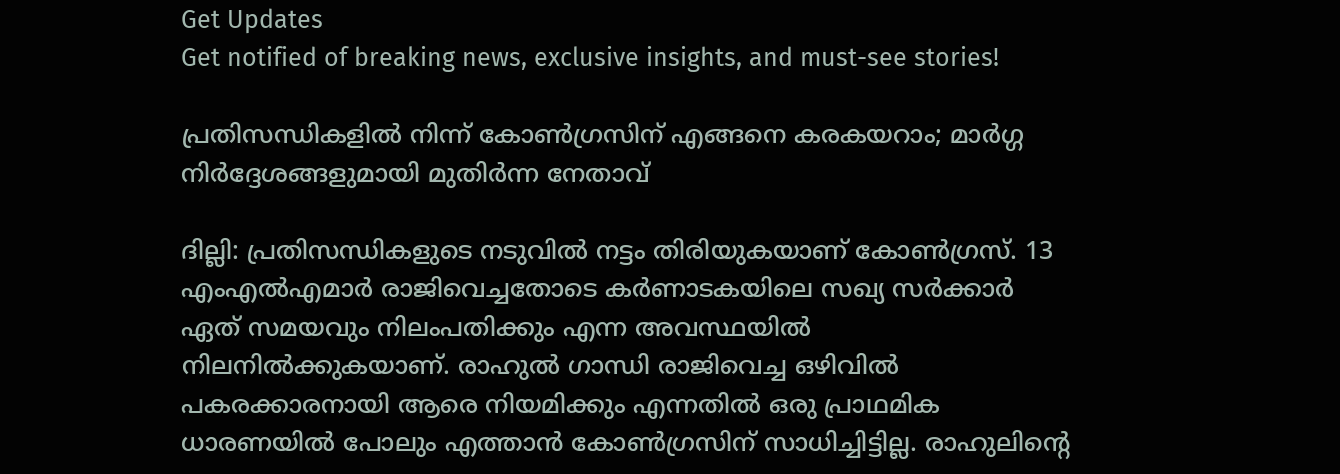Get Updates
Get notified of breaking news, exclusive insights, and must-see stories!

പ്രതിസന്ധികളില്‍ നിന്ന് കോണ്‍ഗ്രസിന് എങ്ങനെ കരകയറാം; മാര്‍ഗ്ഗ നിര്‍ദ്ദേശങ്ങളുമായി മുതിര്‍ന്ന നേതാവ്

ദില്ലി: പ്രതിസന്ധികളുടെ നടുവില്‍ നട്ടം തിരിയുകയാണ് കോണ്‍ഗ്രസ്. 13 എംഎല്‍എമാര്‍ രാജിവെച്ചതോടെ കര്‍ണാടകയിലെ സഖ്യ സര്‍ക്കാര്‍ ഏത് സമയവും നിലംപതിക്കും എന്ന അവസ്ഥയില്‍ നിലനില്‍ക്കുകയാണ്. രാഹുല്‍ ഗാന്ധി രാജിവെച്ച ഒഴിവില്‍ പകരക്കാരനായി ആരെ നിയമിക്കും എന്നതില്‍ ഒരു പ്രാഥമിക ധാരണയില്‍ പോലും എത്താന്‍ കോണ്‍ഗ്രസിന് സാധിച്ചിട്ടില്ല. രാഹുലിന്‍റെ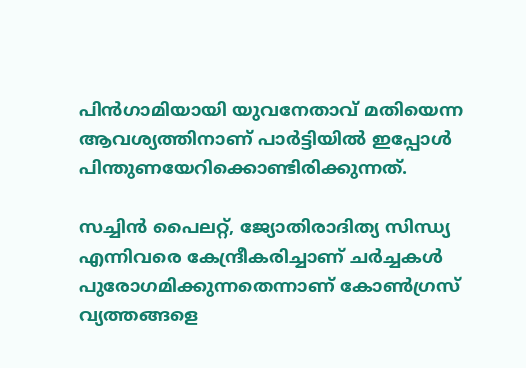പിന്‍ഗാമിയായി യുവനേതാവ് മതിയെന്ന ആവശ്യത്തിനാണ് പാര്‍ട്ടിയില്‍ ഇപ്പോള്‍ പിന്തുണയേറിക്കൊണ്ടിരിക്കുന്നത്.

സച്ചിന്‍ പൈലറ്റ്, ജ്യോതിരാദിത്യ സിന്ധ്യ എന്നിവരെ കേന്ദ്രീകരിച്ചാണ് ചര്‍ച്ചകള്‍ പുരോഗമിക്കുന്നതെന്നാണ് കോണ്‍ഗ്രസ് വ്യത്തങ്ങളെ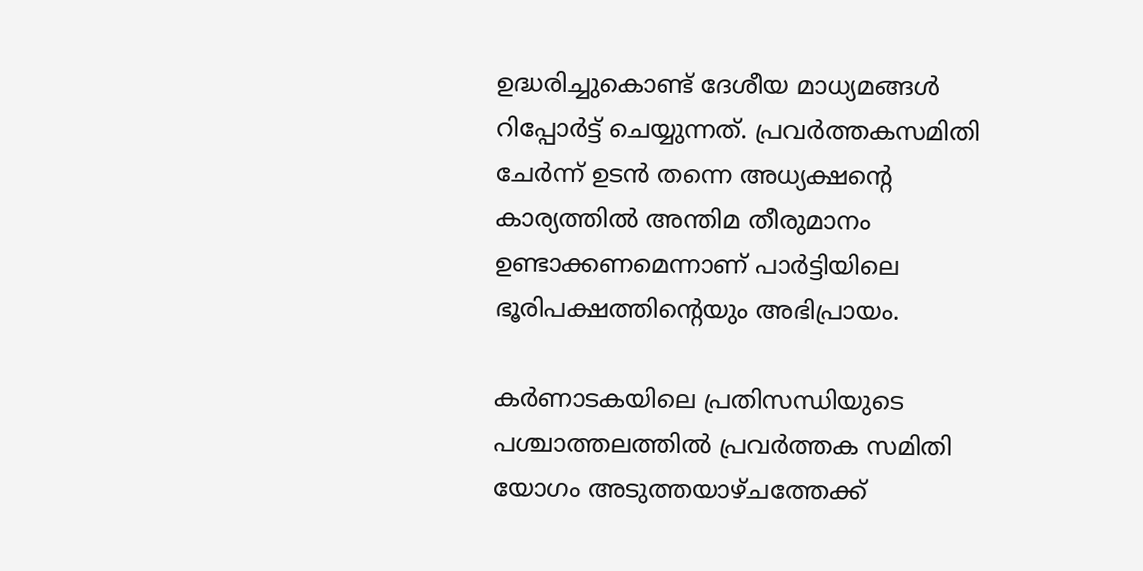ഉദ്ധരിച്ചുകൊണ്ട് ദേശീയ മാധ്യമങ്ങള്‍ റിപ്പോര്‍ട്ട് ചെയ്യുന്നത്. പ്രവര്‍ത്തകസമിതി ചേര്‍ന്ന് ഉടന്‍ തന്നെ അധ്യക്ഷന്‍റെ കാര്യത്തില്‍ അന്തിമ തീരുമാനം ഉണ്ടാക്കണമെന്നാണ് പാര്‍ട്ടിയിലെ ഭൂരിപക്ഷത്തിന്‍റെയും അഭിപ്രായം.

കര്‍ണാടകയിലെ പ്രതിസന്ധിയുടെ പശ്ചാത്തലത്തില്‍ പ്രവര്‍ത്തക സമിതി യോഗം അടുത്തയാഴ്ചത്തേക്ക്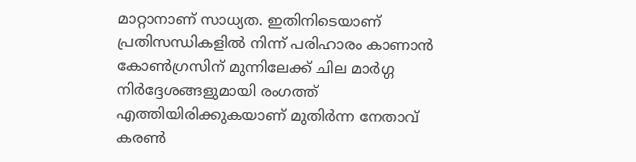മാറ്റാനാണ് സാധ്യത. ഇതിനിടെയാണ് പ്രതിസന്ധികളില്‍ നിന്ന് പരിഹാരം കാണാന്‍ കോണ്‍ഗ്രസിന് മുന്നിലേക്ക് ചില മാര്‍ഗ്ഗ നിര്‍ദ്ദേശങ്ങളുമായി രംഗത്ത് എത്തിയിരിക്കുകയാണ് മുതിര്‍ന്ന നേതാവ് കരണ്‍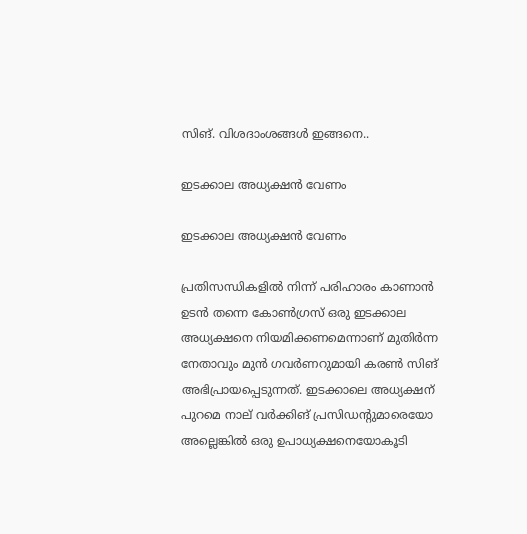സിങ്. വിശദാംശങ്ങള്‍ ഇങ്ങനെ..

ഇടക്കാല അധ്യക്ഷന്‍ വേണം

ഇടക്കാല അധ്യക്ഷന്‍ വേണം

പ്രതിസന്ധികളില്‍ നിന്ന് പരിഹാരം കാണാന്‍ ഉടന്‍ തന്നെ കോണ്‍ഗ്രസ് ഒരു ഇടക്കാല അധ്യക്ഷനെ നിയമിക്കണമെന്നാണ് മുതിര്‍ന്ന നേതാവും മുന്‍ ഗവര്‍ണറുമായി കരണ്‍ സിങ് അഭിപ്രായപ്പെടുന്നത്. ഇടക്കാലെ അധ്യക്ഷന് പുറമെ നാല് വര്‍ക്കിങ് പ്രസിഡന്‍റുമാരെയോ അല്ലെങ്കില്‍ ഒരു ഉപാധ്യക്ഷനെയോകൂടി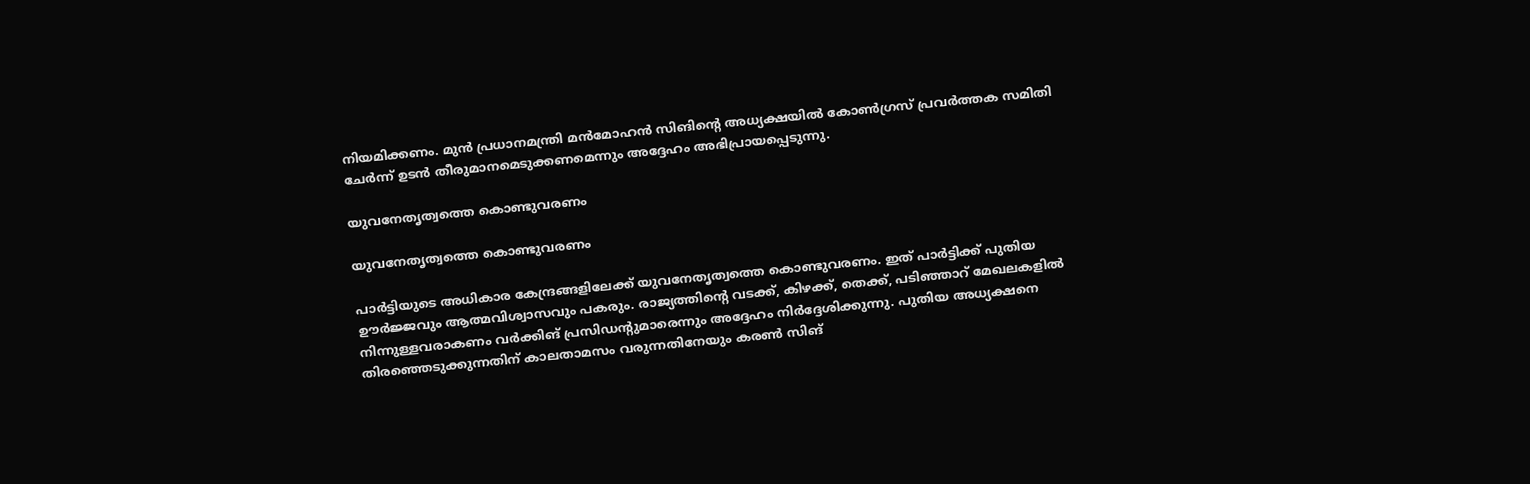നിയമിക്കണം. മുന്‍ പ്രധാനമന്ത്രി മന്‍മോഹന്‍ സിങിന്‍റെ അധ്യക്ഷയില്‍ കോണ്‍ഗ്രസ് പ്രവര്‍ത്തക സമിതി ചേര്‍ന്ന് ഉടന്‍ തീരുമാനമെടുക്കണമെന്നും അദ്ദേഹം അഭിപ്രായപ്പെടുന്നു.

യുവനേതൃത്വത്തെ കൊണ്ടുവരണം

യുവനേതൃത്വത്തെ കൊണ്ടുവരണം

പാര്‍ട്ടിയുടെ അധികാര കേന്ദ്രങ്ങളിലേക്ക് യുവനേതൃത്വത്തെ കൊണ്ടുവരണം. ഇത് പാര്‍ട്ടിക്ക് പുതിയ ഊര്‍ജ്ജവും ആത്മവിശ്വാസവും പകരും. രാജ്യത്തിന്‍റെ വടക്ക്, കിഴക്ക്, തെക്ക്, പടിഞ്ഞാറ് മേഖലകളില്‍ നിന്നുള്ളവരാകണം വര്‍ക്കിങ് പ്രസിഡന്‍റുമാരെന്നും അദ്ദേഹം നിര്‍ദ്ദേശിക്കുന്നു. പുതിയ അധ്യക്ഷനെ തിരഞ്ഞെടുക്കുന്നതിന് കാലതാമസം വരുന്നതിനേയും കരണ്‍ സിങ്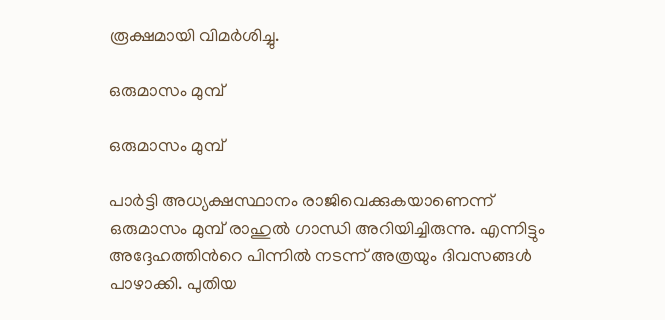രൂക്ഷമായി വിമര്‍ശിച്ചു.

ഒരുമാസം മുമ്പ്

ഒരുമാസം മുമ്പ്

പാര്‍ട്ടി അധ്യക്ഷസ്ഥാനം രാജിവെക്കുകയാണെന്ന് ഒരുമാസം മുമ്പ് രാഹുല്‍ ഗാന്ധി അറിയിച്ചിരുന്നു. എന്നിട്ടും അദ്ദേഹത്തിന്‍റെ പിന്നില്‍ നടന്ന് അത്രയും ദിവസങ്ങള്‍ പാഴാക്കി. പുതിയ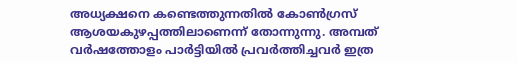അധ്യക്ഷനെ കണ്ടെത്തുന്നതില്‍ കോണ്‍ഗ്രസ് ആശയകുഴപ്പത്തിലാണെന്ന് തോന്നുന്നു. അമ്പത് വര്‍ഷത്തോളം പാര്‍ട്ടിയില്‍ പ്രവര്‍ത്തിച്ചവര്‍ ഇത്ര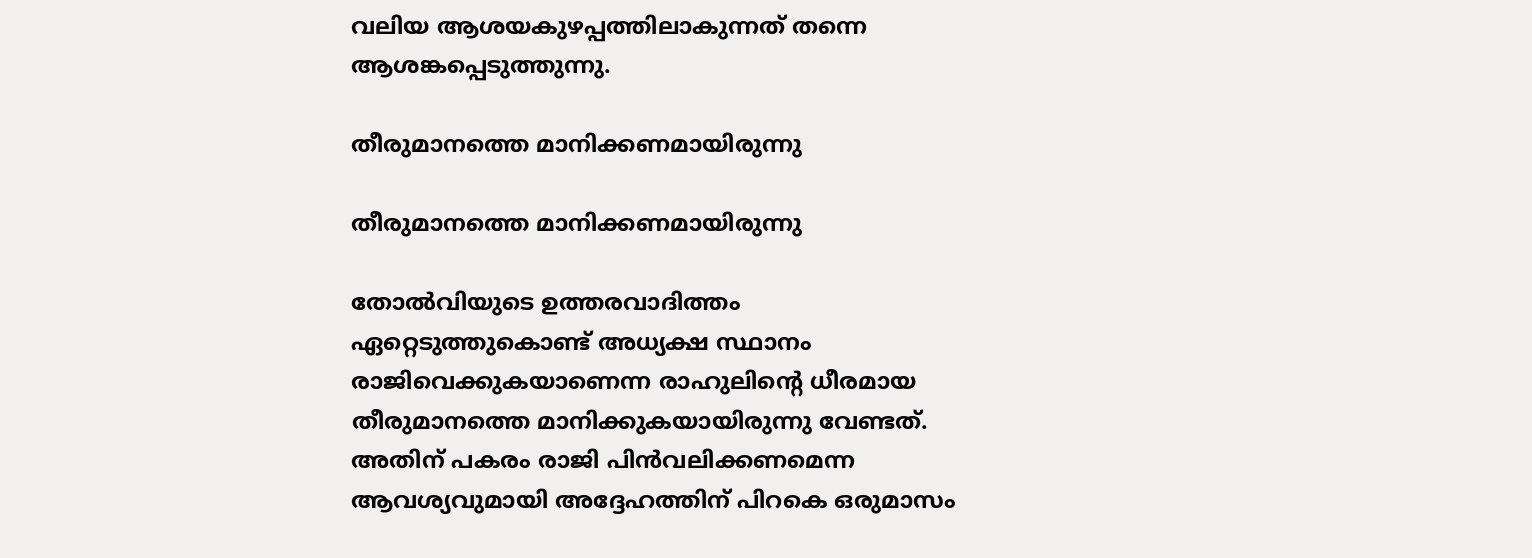വലിയ ആശയകുഴപ്പത്തിലാകുന്നത് തന്നെ ആശങ്കപ്പെടുത്തുന്നു.

തീരുമാനത്തെ മാനിക്കണമായിരുന്നു

തീരുമാനത്തെ മാനിക്കണമായിരുന്നു

തോല്‍വിയുടെ ഉത്തരവാദിത്തം ഏറ്റെടുത്തുകൊണ്ട് അധ്യക്ഷ സ്ഥാനം രാജിവെക്കുകയാണെന്ന രാഹുലിന്‍റെ ധീരമായ തീരുമാനത്തെ മാനിക്കുകയായിരുന്നു വേണ്ടത്. അതിന് പകരം രാജി പിന്‍വലിക്കണമെന്ന ആവശ്യവുമായി അദ്ദേഹത്തിന് പിറകെ ഒരുമാസം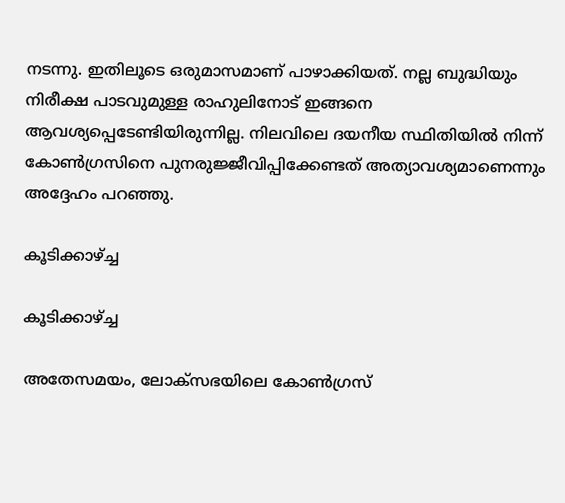നടന്നു. ഇതിലൂടെ ഒരുമാസമാണ് പാഴാക്കിയത്. നല്ല ബുദ്ധിയും നിരീക്ഷ പാടവുമുള്ള രാഹുലിനോട് ഇങ്ങനെ ആവശ്യപ്പെടേണ്ടിയിരുന്നില്ല. നിലവിലെ ദയനീയ സ്ഥിതിയില്‍ നിന്ന് കോണ്‍ഗ്രസിനെ പുനരുജ്ജീവിപ്പിക്കേണ്ടത് അത്യാവശ്യമാണെന്നും അദ്ദേഹം പറഞ്ഞു.

കൂടിക്കാഴ്ച്ച

കൂടിക്കാഴ്ച്ച

അതേസമയം, ലോക്സഭയിലെ കോണ്‍ഗ്രസ്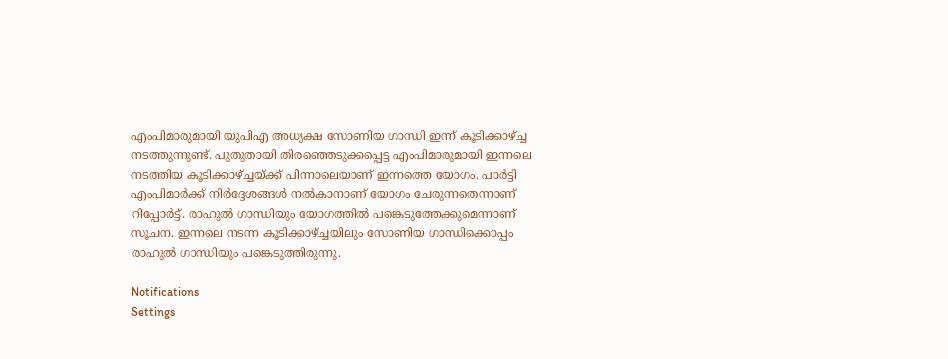എംപിമാരുമായി യുപിഎ അധ്യക്ഷ സോണിയ ഗാന്ധി ഇന്ന് കൂടിക്കാഴ്ച്ച നടത്തുന്നുണ്ട്. പുതുതായി തിരഞ്ഞെടുക്കപ്പെട്ട എംപിമാരുമായി ഇന്നലെ നടത്തിയ കൂടിക്കാഴ്ച്ചയ്ക്ക് പിന്നാലെയാണ് ഇന്നത്തെ യോഗം. പാര്‍ട്ടി എംപിമാര്‍ക്ക് നിര്‍ദ്ദേശങ്ങള്‍ നല്‍കാനാണ് യോഗം ചേരുന്നതെന്നാണ് റിപ്പോര്‍ട്ട്. രാഹുല്‍ ഗാന്ധിയും യോഗത്തില്‍ പങ്കെടുത്തേക്കുമെന്നാണ് സൂചന. ഇന്നലെ നടന്ന കൂടിക്കാഴ്ച്ചയിലും സോണിയ ഗാന്ധിക്കൊപ്പം രാഹുല്‍ ഗാന്ധിയും പങ്കെടുത്തിരുന്നു.

Notifications
Settings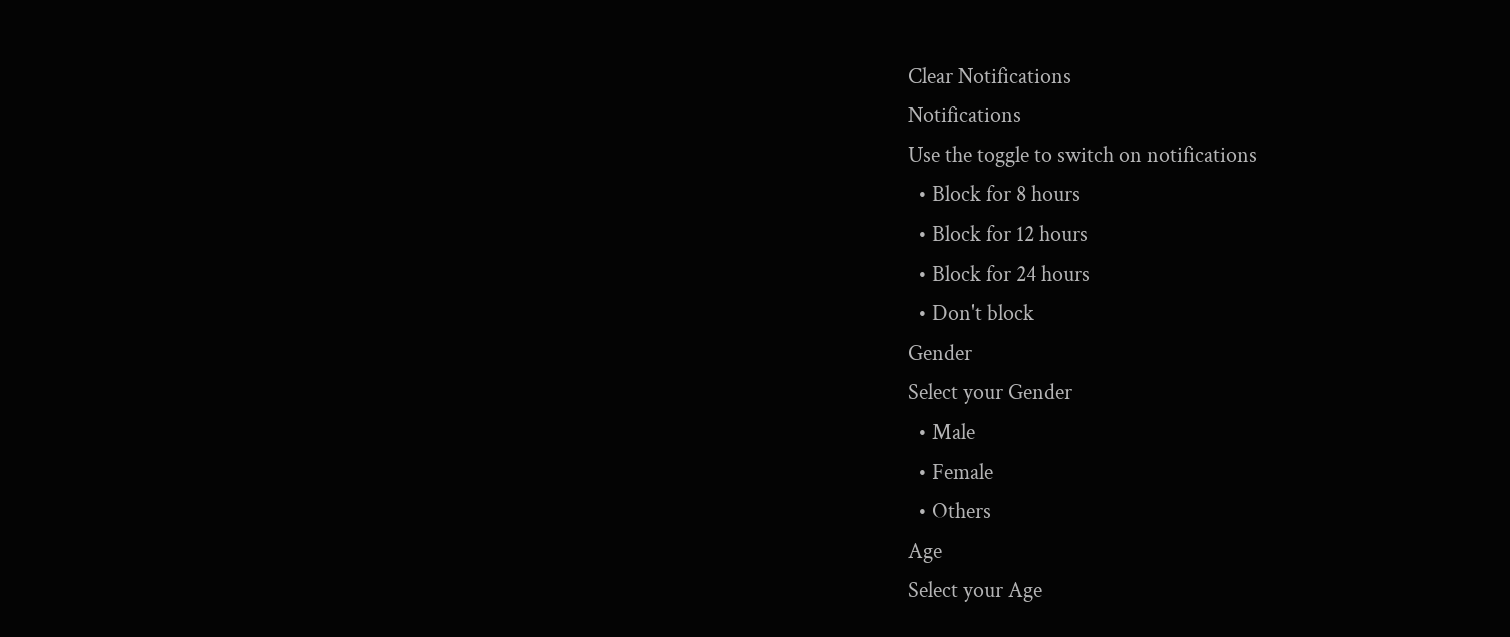Clear Notifications
Notifications
Use the toggle to switch on notifications
  • Block for 8 hours
  • Block for 12 hours
  • Block for 24 hours
  • Don't block
Gender
Select your Gender
  • Male
  • Female
  • Others
Age
Select your Age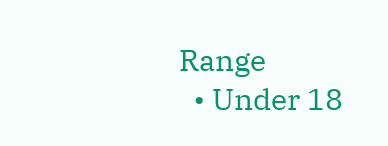Range
  • Under 18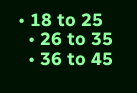• 18 to 25
  • 26 to 35
  • 36 to 45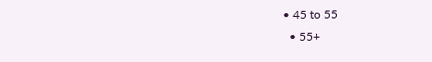• 45 to 55
  • 55+